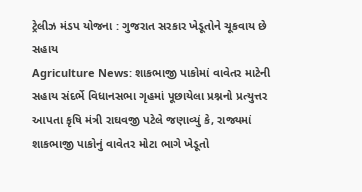ટ્રેલીઝ મંડપ યોજના : ગુજરાત સરકાર ખેડૂતોને ચૂકવાય છે સહાય
Agriculture News: શાકભાજી પાકોમાં વાવેતર માટેની સહાય સંદર્ભે વિધાનસભા ગૃહમાં પૂછાયેલા પ્રશ્નનો પ્રત્યુત્તર આપતા કૃષિ મંત્રી રાઘવજી પટેલે જણાવ્યું કે, રાજ્યમાં શાકભાજી પાકોનું વાવેતર મોટા ભાગે ખેડૂતો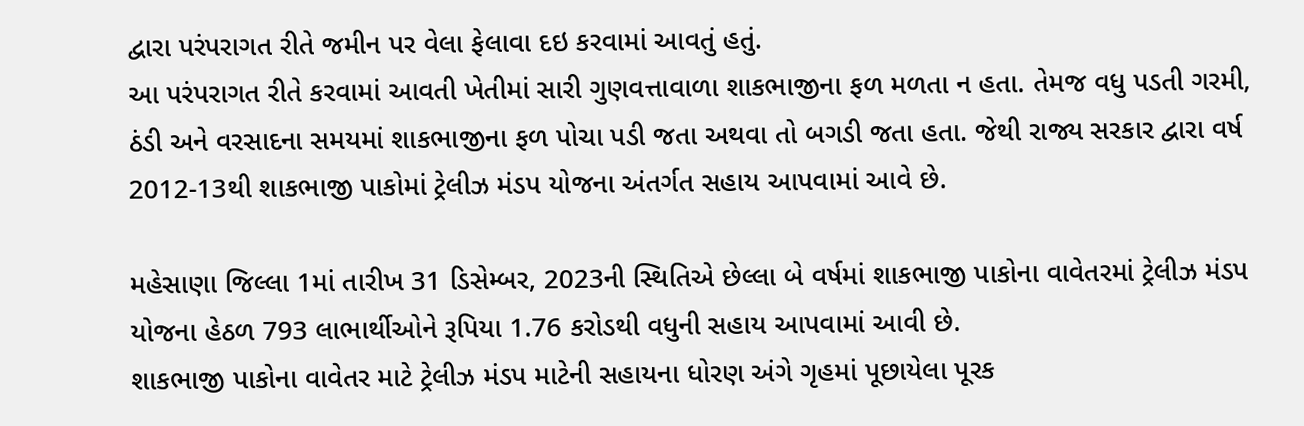દ્વારા પરંપરાગત રીતે જમીન પર વેલા ફેલાવા દઇ કરવામાં આવતું હતું.
આ પરંપરાગત રીતે કરવામાં આવતી ખેતીમાં સારી ગુણવત્તાવાળા શાકભાજીના ફળ મળતા ન હતા. તેમજ વધુ પડતી ગરમી, ઠંડી અને વરસાદના સમયમાં શાકભાજીના ફળ પોચા પડી જતા અથવા તો બગડી જતા હતા. જેથી રાજ્ય સરકાર દ્વારા વર્ષ 2012-13થી શાકભાજી પાકોમાં ટ્રેલીઝ મંડપ યોજના અંતર્ગત સહાય આપવામાં આવે છે.

મહેસાણા જિલ્લા 1માં તારીખ 31 ડિસેમ્બર, 2023ની સ્થિતિએ છેલ્લા બે વર્ષમાં શાકભાજી પાકોના વાવેતરમાં ટ્રેલીઝ મંડપ યોજના હેઠળ 793 લાભાર્થીઓને રૂપિયા 1.76 કરોડથી વધુની સહાય આપવામાં આવી છે.
શાકભાજી પાકોના વાવેતર માટે ટ્રેલીઝ મંડપ માટેની સહાયના ધોરણ અંગે ગૃહમાં પૂછાયેલા પૂરક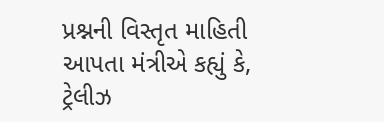પ્રશ્નની વિસ્તૃત માહિતી આપતા મંત્રીએ કહ્યું કે, ટ્રેલીઝ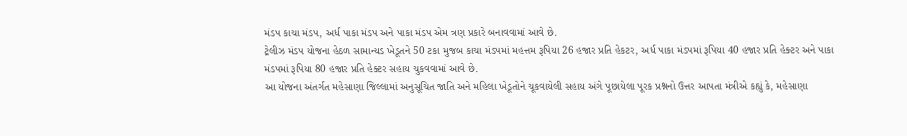મંડપ કાચા મંડપ, અર્ધ પાકા મંડપ અને પાકા મંડપ એમ ત્રણ પ્રકારે બનાવવામાં આવે છે.
ટ્રેલીઝ મંડપ યોજના હેઠળ સામાન્યડ ખેડૂતને 50 ટકા મુજબ કાચા મંડપમાં મહત્તમ રૂપિયા 26 હજાર પ્રતિ હેકટર, અર્ધ પાકા મંડપમાં રૂપિયા 40 હજાર પ્રતિ હેક્ટર અને પાકા મંડપમાં રૂપિયા 80 હજાર પ્રતિ હેક્ટર સહાય ચુકવવામાં આવે છે.
આ યોજના અંતર્ગત મહેસાણા જિલ્લામાં અનુસૂચિત જાતિ અને મહિલા ખેડૂતોને ચૂકવાયેલી સહાય અંગે પૂછાયેલા પૂરક પ્રશ્નનો ઉત્તર આપતા મંત્રીએ કહ્યું કે, મહેસાણા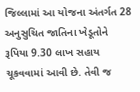જિલ્લામાં આ યોજના અંતર્ગત 28 અનુસુચિત જાતિના ખેડૂતોને રૂપિયા 9.30 લાખ સહાય ચૂકવવામાં આવી છે. તેવી જ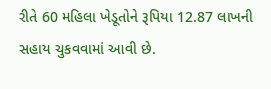રીતે 60 મહિલા ખેડૂતોને રૂપિયા 12.87 લાખની સહાય ચુકવવામાં આવી છે.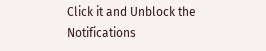Click it and Unblock the Notifications